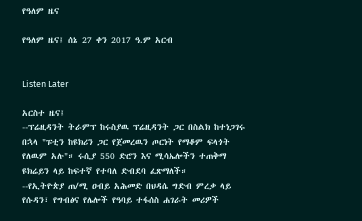የዓለም ዜና

የዓለም ዜና፤ ሰኔ 27 ቀን 2017 ዓ.ም አርብ


Listen Later

አርስተ ዜና፤
--ፕሬዚዳንት ትራምፕ ከሩስያዉ ፕሬዚዳንት ጋር በስልክ ከተነጋገሩ በኋላ "ፑቲን ከዩክሪን ጋር የጀመረዉን ጦርነት የማቆም ፍላጎት የለዉም አሉ"። ሩሲያ 550 ድሮን እና ሚሳኤሎችን ተጠቅማ ዩክሬይን ላይ ከፍተኛ የተባለ ድብደባ ፈጽማለች።
--የኢትዮጵያ ጠ/ሚ ዐብይ አሕመድ በህዳሴ ግድብ ምረቃ ላይ የሱዳን፣ የግብፅና የሌሎች የዓባይ ተፋሰስ ሐገራት መሪዎች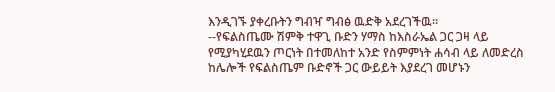እንዲገኙ ያቀረቡትን ግብዣ ግብፅ ዉድቅ አደረገችዉ።
--የፍልስጤሙ ሽምቅ ተዋጊ ቡድን ሃማስ ከእስራኤል ጋር ጋዛ ላይ የሚያካሂደዉን ጦርነት በተመለከተ አንድ የስምምነት ሐሳብ ላይ ለመድረስ ከሌሎች የፍልስጤም ቡድኖች ጋር ውይይት እያደረገ መሆኑን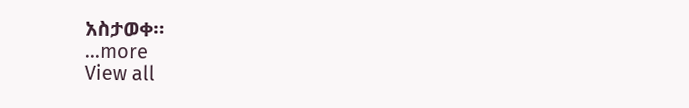አስታወቀ።
...more
View all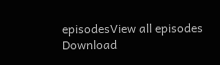episodesView all episodes
Download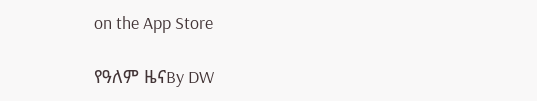on the App Store

የዓለም ዜናBy DW